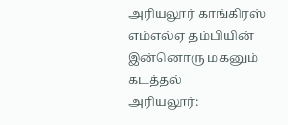அரியலூர் காங்கிரஸ் எம்எல்ஏ தம்பியின் இன்னொரு மகனும் கடத்தல்
அரியலூர்: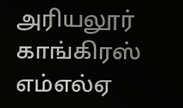அரியலூர் காங்கிரஸ் எம்எல்ஏ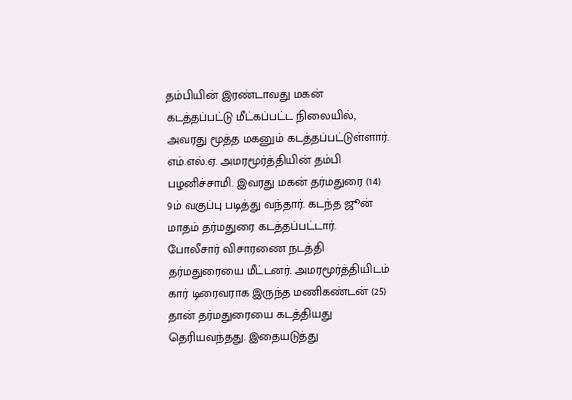தம்பியின் இரண்டாவது மகன் கடத்தப்பட்டு மீட்கப்பட்ட நிலையில், அவரது மூத்த மகனும் கடத்தப்பட்டுள்ளார்.
எம்.எல்.ஏ. அமரமூர்த்தியின் தம்பி பழனிச்சாமி. இவரது மகன் தர்மதுரை (14) 9ம் வகுப்பு படித்து வந்தார். கடந்த ஜூன் மாதம் தர்மதுரை கடத்தப்பட்டார்.
போலீசார் விசாரணை நடத்தி தர்மதுரையை மீட்டனர். அமரமூர்த்தியிடம் கார் டிரைவராக இருந்த மணிகண்டன் (25) தான் தர்மதுரையை கடத்தியது தெரியவந்தது. இதையடுத்து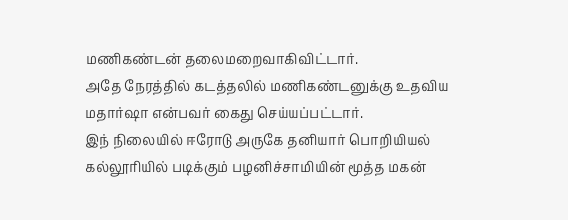மணிகண்டன் தலைமறைவாகிவிட்டார்.
அதே நேரத்தில் கடத்தலில் மணிகண்டனுக்கு உதவிய மதார்ஷா என்பவர் கைது செய்யப்பட்டார்.
இந் நிலையில் ஈரோடு அருகே தனியார் பொறியியல் கல்லூரியில் படிக்கும் பழனிச்சாமியின் மூத்த மகன்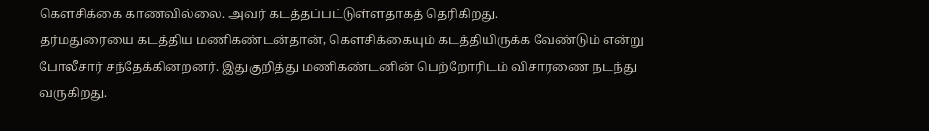கெளசிக்கை காணவில்லை. அவர் கடத்தப்பட்டுள்ளதாகத் தெரிகிறது.
தர்மதுரையை கடத்திய மணிகண்டன்தான், கெளசிக்கையும் கடத்தியிருக்க வேண்டும் என்று போலீசார் சந்தேக்கினறனர். இதுகுறித்து மணிகண்டனின் பெற்றோரிடம் விசாரணை நடந்து வருகிறது.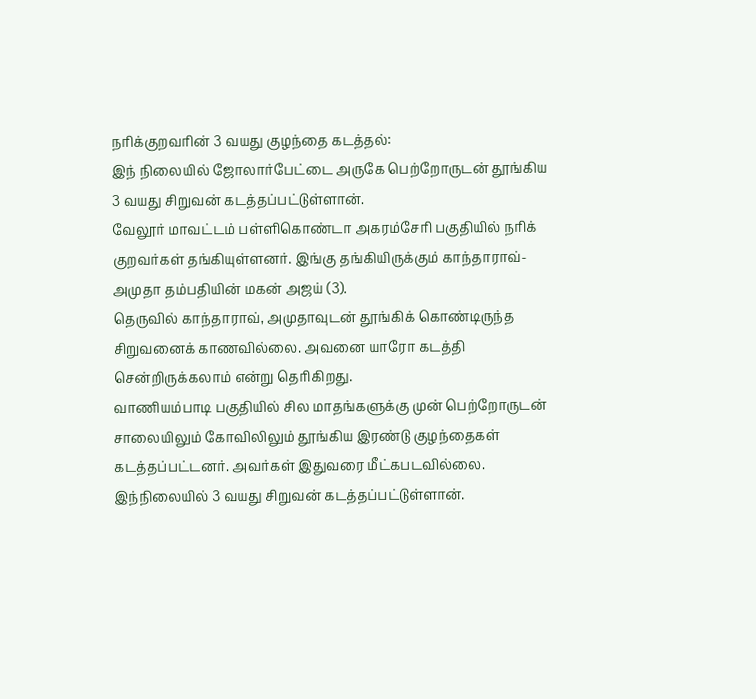நரிக்குறவரின் 3 வயது குழந்தை கடத்தல்:
இந் நிலையில் ஜோலார்பேட்டை அருகே பெற்றோருடன் தூங்கிய 3 வயது சிறுவன் கடத்தப்பட்டுள்ளான்.
வேலூர் மாவட்டம் பள்ளிகொண்டா அகரம்சேரி பகுதியில் நரிக் குறவர்கள் தங்கியுள்ளனர். இங்கு தங்கியிருக்கும் காந்தாராவ்-அமுதா தம்பதியின் மகன் அஜய் (3).
தெருவில் காந்தாராவ், அமுதாவுடன் தூங்கிக் கொண்டிருந்த சிறுவனைக் காணவில்லை. அவனை யாரோ கடத்தி சென்றிருக்கலாம் என்று தெரிகிறது.
வாணியம்பாடி பகுதியில் சில மாதங்களுக்கு முன் பெற்றோருடன் சாலையிலும் கோவிலிலும் தூங்கிய இரண்டு குழந்தைகள் கடத்தப்பட்டனர். அவர்கள் இதுவரை மீட்கபடவில்லை.
இந்நிலையில் 3 வயது சிறுவன் கடத்தப்பட்டுள்ளான்.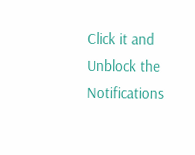Click it and Unblock the Notifications